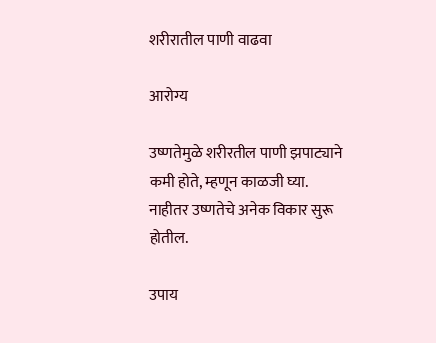शरीरातील पाणी वाढवा

आरोग्य

उष्णतेमुळे शरीरतील पाणी झपाट्याने कमी होते, म्हणून काळजी घ्या. नाहीतर उष्णतेचे अनेक विकार सुरू होतील.

उपाय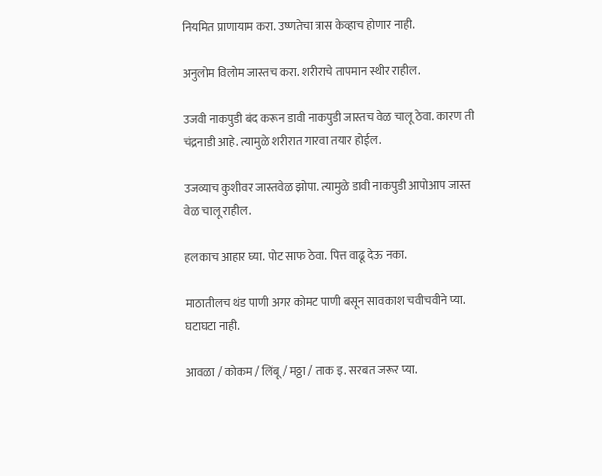नियमित प्राणायाम करा. उष्णतेचा त्रास केव्हाच होणार नाही.

अनुलोम विलोम जास्तच करा. शरीराचे तापमान स्थीर राहील.

उजवी नाकपुडी बंद करून डावी नाकपुडी जास्तच वेळ चालू ठेवा. कारण ती चंद्रनाडी आहे. त्यामुळे शरीरात गारवा तयार होईल.

उजव्याच कुशीवर जास्तवेळ झोपा. त्यामुळे डावी नाकपुडी आपोआप जास्त वेळ चालू राहील.

हलकाच आहार घ्या. पोट साफ ठेवा. पित्त वाढू देऊ नका.

माठातीलच थंड पाणी अगर कोमट पाणी बसून सावकाश चवीचवीने प्या. घटाघटा नाही.

आवळा / कोकम / लिंबू / मठ्ठा / ताक इ. सरबत जरूर प्या.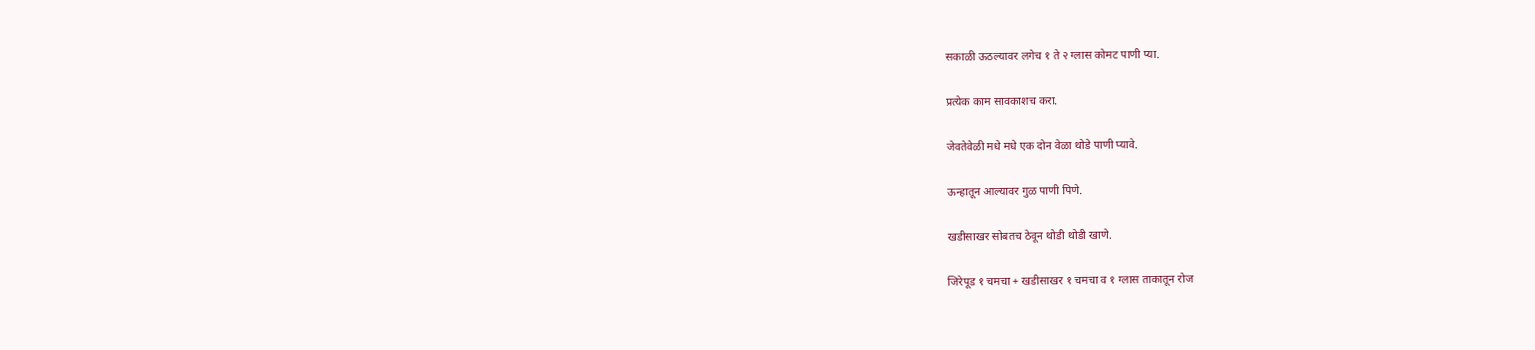सकाळी ऊठल्यावर लगेच १ ते २ ग्लास कोमट पाणी प्या.

प्रत्येक काम सावकाशच करा.

जेवतेवेळी मधे मधे एक दोन वेळा थोडे पाणी प्यावे.

ऊन्हातून आल्यावर गुळ पाणी पिणे.

खडीसाखर सोबतच ठेवून थोडी थोडी खाणे.

जिरेपूड १ चमचा + खडीसाखर १ चमचा व १ ग्लास ताकातून रोज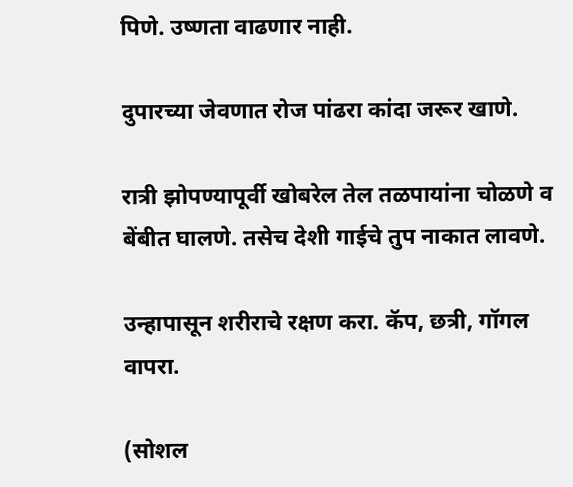पिणे. उष्णता वाढणार नाही.

दुपारच्या जेवणात रोज पांढरा कांदा जरूर खाणे.

रात्री झोपण्यापूर्वी खोबरेल तेल तळपायांना चोळणे व बेंबीत घालणे. तसेच देशी गाईचे तुप नाकात लावणे.

उन्हापासून शरीराचे रक्षण करा. कॅप, छत्री, गॉगल वापरा.

(सोशल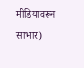मीडियावरून साभार)